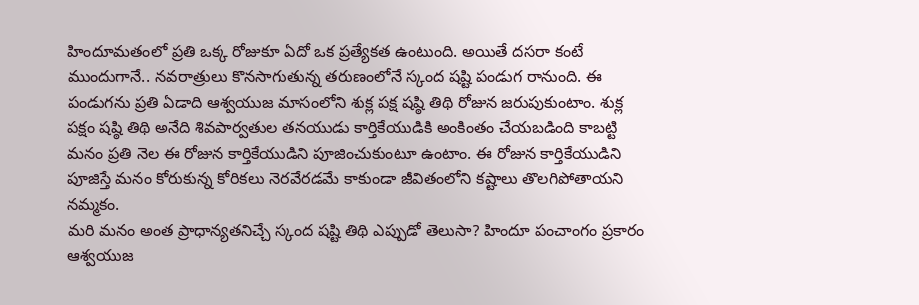హిందూమతంలో ప్రతి ఒక్క రోజుకూ ఏదో ఒక ప్రత్యేకత ఉంటుంది. అయితే దసరా కంటే ముందుగానే.. నవరాత్రులు కొనసాగుతున్న తరుణంలోనే స్కంద షష్టి పండుగ రానుంది. ఈ పండుగను ప్రతి ఏడాది ఆశ్వయుజ మాసంలోని శుక్ల పక్ష షష్ఠి తిథి రోజున జరుపుకుంటాం. శుక్ల పక్షం షష్ఠి తిథి అనేది శివపార్వతుల తనయుడు కార్తికేయుడికి అంకింతం చేయబడింది కాబట్టి మనం ప్రతి నెల ఈ రోజున కార్తికేయుడిని పూజించుకుంటూ ఉంటాం. ఈ రోజున కార్తికేయుడిని పూజిస్తే మనం కోరుకున్న కోరికలు నెరవేరడమే కాకుండా జీవితంలోని కష్టాలు తొలగిపోతాయని నమ్మకం.
మరి మనం అంత ప్రాధాన్యతనిచ్చే స్కంద షష్టి తిథి ఎప్పుడో తెలుసా? హిందూ పంచాంగం ప్రకారం ఆశ్వయుజ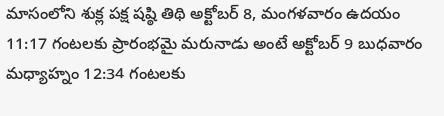మాసంలోని శుక్ల పక్ష షష్ఠి తిథి అక్టోబర్ 8, మంగళవారం ఉదయం 11:17 గంటలకు ప్రారంభమై మరునాడు అంటే అక్టోబర్ 9 బుధవారం మధ్యాహ్నం 12:34 గంటలకు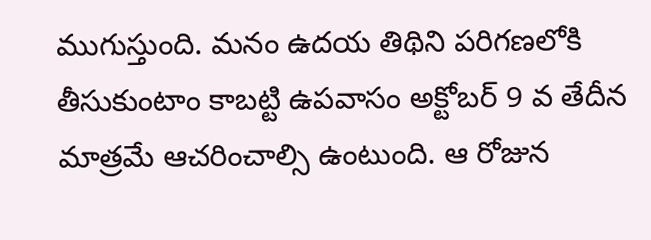ముగుస్తుంది. మనం ఉదయ తిథిని పరిగణలోకి తీసుకుంటాం కాబట్టి ఉపవాసం అక్టోబర్ 9 వ తేదీన మాత్రమే ఆచరించాల్సి ఉంటుంది. ఆ రోజున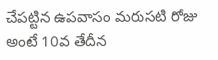చేపట్టిన ఉపవాసం మరుసటి రోజు అంటే 10వ తేదీన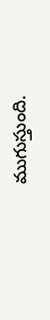ముగుస్తుంది.